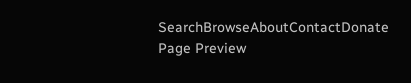SearchBrowseAboutContactDonate
Page Preview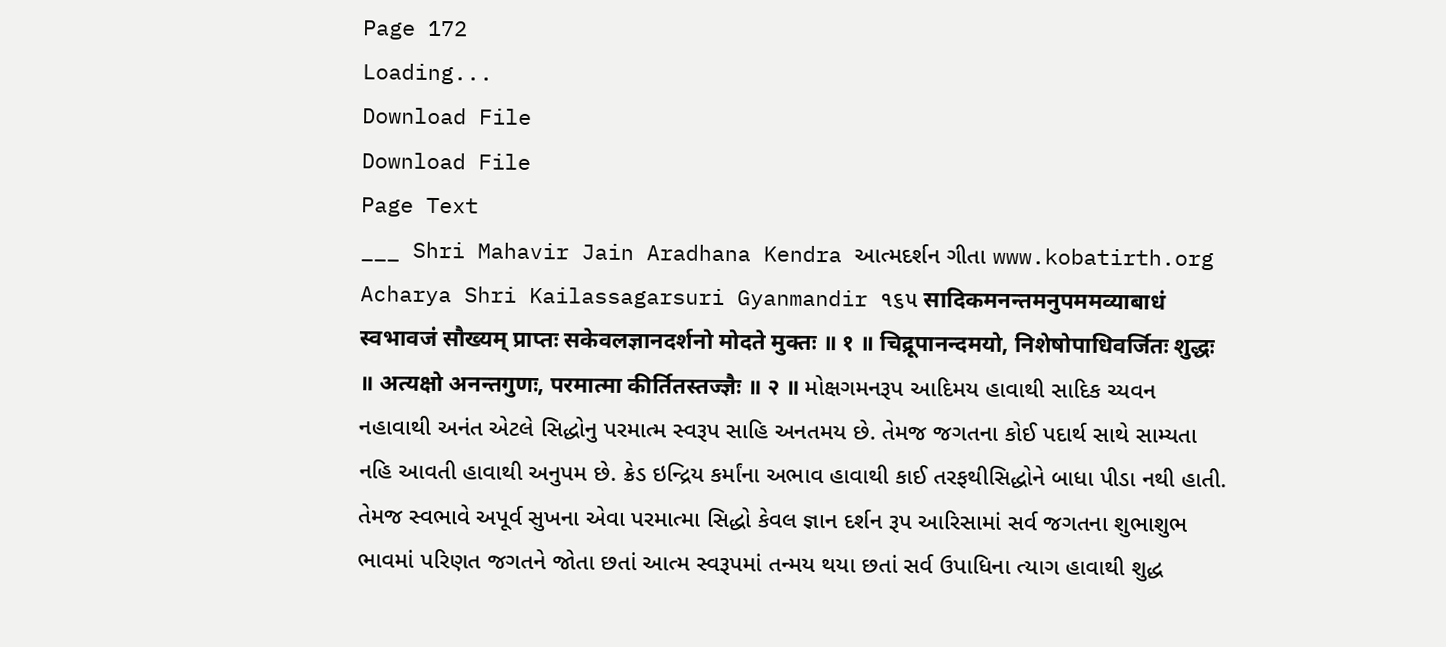Page 172
Loading...
Download File
Download File
Page Text
___ Shri Mahavir Jain Aradhana Kendra આત્મદર્શન ગીતા www.kobatirth.org Acharya Shri Kailassagarsuri Gyanmandir ૧૬૫ सादिकमनन्तमनुपममव्याबाधं स्वभावजं सौख्यम् प्राप्तः सकेवलज्ञानदर्शनो मोदते मुक्तः ॥ १ ॥ चिद्रूपानन्दमयो, निशेषोपाधिवर्जितः शुद्धः ॥ अत्यक्षो अनन्तगुणः, परमात्मा कीर्तितस्तज्ज्ञैः ॥ २ ॥ મોક્ષગમનરૂપ આદિમય હાવાથી સાદિક ચ્યવન નહાવાથી અનંત એટલે સિદ્ધોનુ પરમાત્મ સ્વરૂપ સાહિ અનતમય છે. તેમજ જગતના કોઈ પદાર્થ સાથે સામ્યતા નહિ આવતી હાવાથી અનુપમ છે. ક્રેડ ઇન્દ્રિય કર્માંના અભાવ હાવાથી કાઈ તરફથીસિદ્ધોને બાધા પીડા નથી હાતી. તેમજ સ્વભાવે અપૂર્વ સુખના એવા પરમાત્મા સિદ્ધો કેવલ જ્ઞાન દર્શન રૂપ આરિસામાં સર્વ જગતના શુભાશુભ ભાવમાં પરિણત જગતને જોતા છતાં આત્મ સ્વરૂપમાં તન્મય થયા છતાં સર્વ ઉપાધિના ત્યાગ હાવાથી શુદ્ધ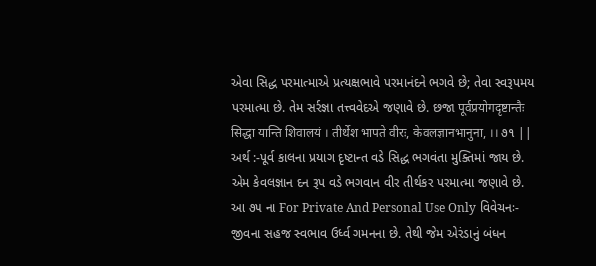એવા સિદ્ધ પરમાત્માએ પ્રત્યક્ષભાવે પરમાનંદને ભગવે છે; તેવા સ્વરૂપમય પરમાત્મા છે. તેમ સર્રજ્ઞા તત્ત્વવેદએ જણાવે છે. છજા पूर्वप्रयोगदृष्टान्तैः सिद्धा यान्ति शिवालयं । तीर्थेश भापते वीरः, केवलज्ञानभानुना, ।। ૭૧ || અર્થ :-પૂર્વ કાલના પ્રયાગ દૃષ્ટાન્ત વડે સિદ્ધ ભગવંતા મુક્તિમાં જાય છે. એમ કેવલજ્ઞાન દન રૂપ વડે ભગવાન વીર તીર્થકર પરમાત્મા જણાવે છે. આ ૭૫ ના For Private And Personal Use Only વિવેચનઃ-જીવના સહજ સ્વભાવ ઉર્ધ્વ ગમનના છે. તેથી જેમ એરંડાનું બંધન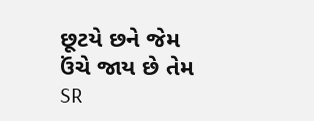છૂટયે છને જેમ ઉંચે જાય છે તેમ
SR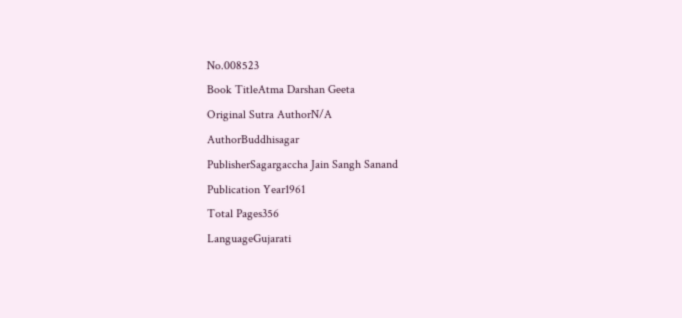No.008523
Book TitleAtma Darshan Geeta
Original Sutra AuthorN/A
AuthorBuddhisagar
PublisherSagargaccha Jain Sangh Sanand
Publication Year1961
Total Pages356
LanguageGujarati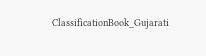ClassificationBook_Gujarati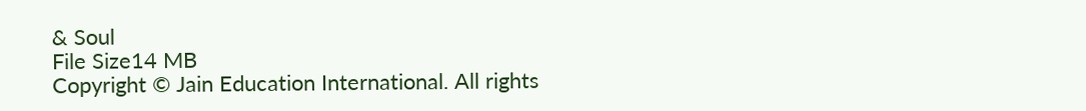& Soul
File Size14 MB
Copyright © Jain Education International. All rights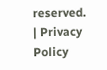reserved. | Privacy Policy